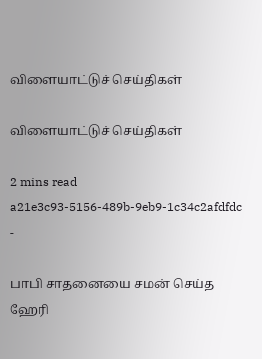விளையாட்டுச் செய்திகள்

விளையாட்டுச் செய்திகள்

2 mins read
a21e3c93-5156-489b-9eb9-1c34c2afdfdc
-

பாபி சாதனையை சமன் செய்த ஹேரி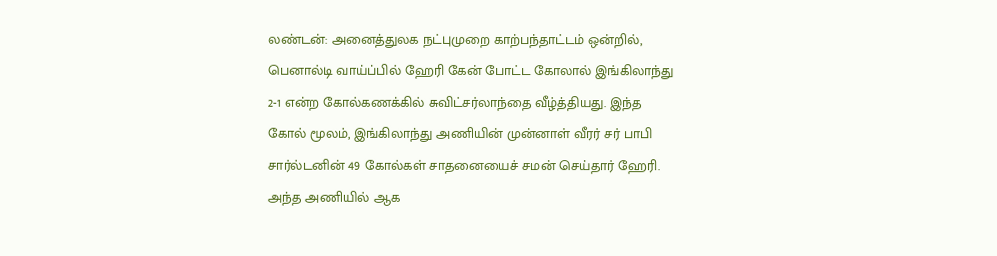லண்டன்: அனைத்துலக நட்புமுறை காற்பந்தாட்டம் ஒன்றில், பெனால்டி வாய்ப்பில் ஹேரி கேன் போட்ட கோலால் இங்கிலாந்து 2-1 என்ற கோல்கணக்கில் சுவிட்சர்லாந்தை வீழ்த்தியது. இந்த கோல் மூலம், இங்கிலாந்து அணியின் முன்னாள் வீரர் சர் பாபி சார்ல்டனின் 49 கோல்கள் சாதனையைச் சமன் செய்தார் ஹேரி. அந்த அணியில் ஆக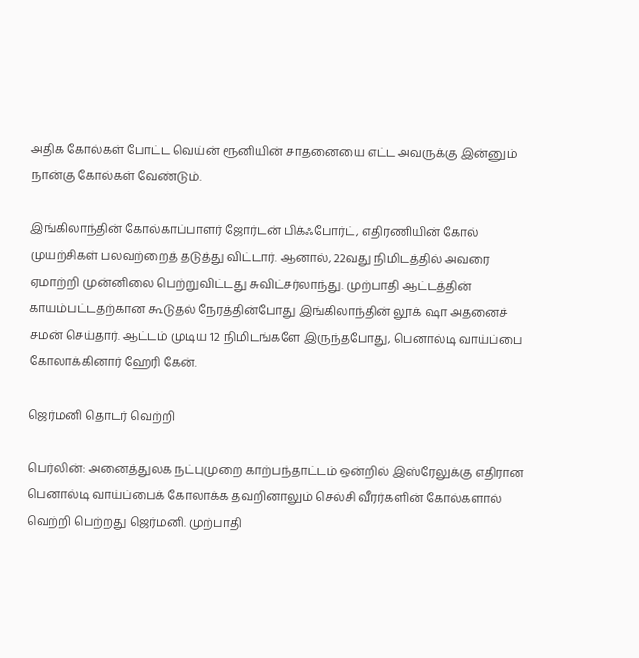அதிக கோல்கள் போட்ட வெய்ன் ரூனியின் சாதனையை எட்ட அவருக்கு இன்னும் நான்கு கோல்கள் வேண்டும்.

இங்கிலாந்தின் கோல்காப்பாளர் ஜோர்டன் பிக்ஃபோர்ட், எதிரணியின் கோல் முயற்சிகள் பலவற்றைத் தடுத்து விட்டார். ஆனால், 22வது நிமிடத்தில் அவரை ஏமாற்றி முன்னிலை பெற்றுவிட்டது சுவிட்சர்லாந்து. முற்பாதி ஆட்டத்தின் காயம்பட்டதற்கான கூடுதல் நேரத்தின்போது இங்கிலாந்தின் லூக் ‌ஷா அதனைச் சமன் செய்தார். ஆட்டம் முடிய 12 நிமிடங்களே இருந்தபோது, பெனால்டி வாய்ப்பை கோலாக்கினார் ஹேரி கேன்.

ஜெர்மனி தொடர் வெற்றி

பெர்லின்: அனைத்துலக நட்புமுறை காற்பந்தாட்டம் ஒன்றில் இஸ்ரேலுக்கு எதிரான பெனால்டி வாய்ப்பைக் கோலாக்க தவறினாலும் செல்சி வீரர்களின் கோல்களால் வெற்றி பெற்றது ஜெர்மனி. முற்பாதி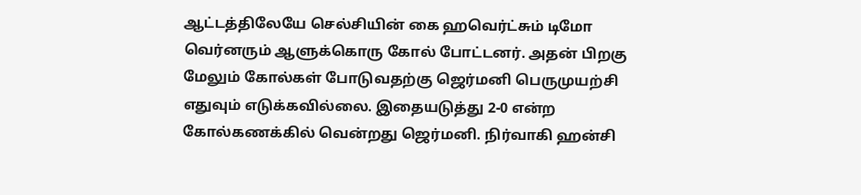ஆட்டத்திலேயே செல்சியின் கை ஹவெர்ட்சும் டிமோ வெர்னரும் ஆளுக்கொ‌‌ரு கோல் போட்டனர். அதன் பிறகு மேலும் கோல்கள் போடுவதற்கு ஜெர்மனி பெருமுயற்சி எதுவும் எடுக்கவில்லை. இதையடுத்து 2-0 என்ற கோல்கணக்கில் வென்றது ஜெர்மனி. நிர்வாகி ஹன்சி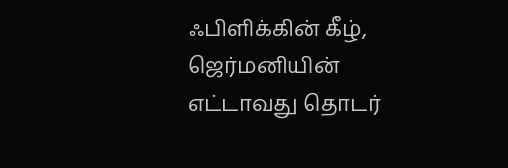ஃபிளிக்கின் கீழ், ஜெர்மனியின் எட்டாவது தொடர்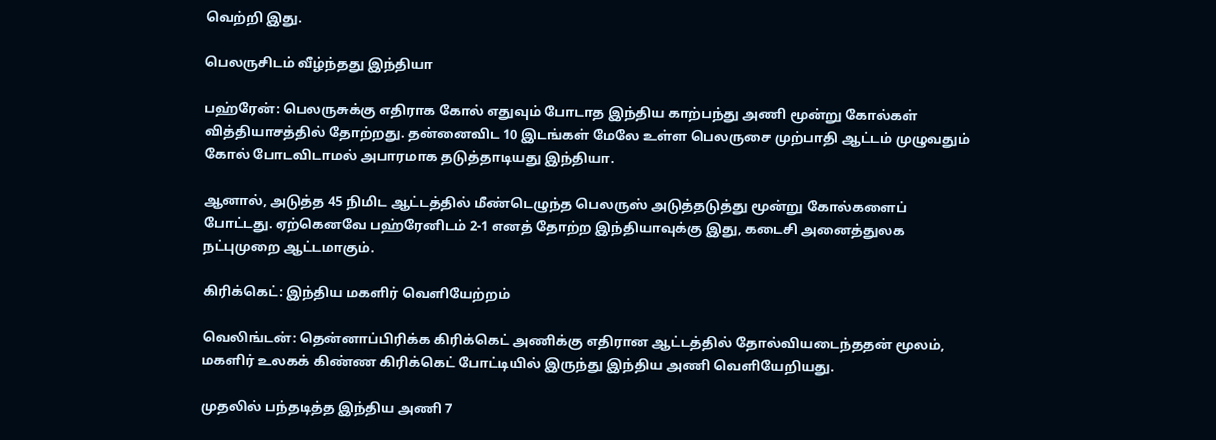வெற்றி இது.

பெலருசிடம் வீழ்ந்தது இந்தியா

பஹ்ரேன்: பெலருசுக்கு எதிராக கோல் எதுவும் போடாத இந்திய காற்பந்து அணி மூன்று கோல்கள் வித்தியாசத்தில் தோற்றது. தன்னைவிட 10 இடங்கள் மேலே உள்ள பெலருசை முற்பாதி ஆட்டம் முழுவதும் கோல் போடவிடாமல் அபாரமாக தடுத்தாடியது இந்தியா.

ஆனால், அடுத்த 45 நிமிட ஆட்டத்தில் மீண்டெழுந்த பெலருஸ் அடுத்தடுத்து மூன்று கோல்களைப் போட்டது. ஏற்கெனவே பஹ்ரேனிடம் 2-1 எனத் தோற்ற இந்தியாவுக்கு இது, கடைசி அனைத்துலக நட்புமுறை ஆட்டமாகும்.

கிரிக்கெட்: இந்திய மகளிர் வெளியேற்றம்

வெலிங்டன்: தென்னாப்பிரிக்க கிரிக்கெட் அணிக்கு எதிரான ஆட்டத்தில் தோல்வியடைந்ததன் மூலம், மகளிர் உலகக் கிண்ண கிரிக்கெட் போட்டியில் இருந்து இந்திய அணி வெளியேறியது.

முதலில் பந்தடித்த இந்திய அணி 7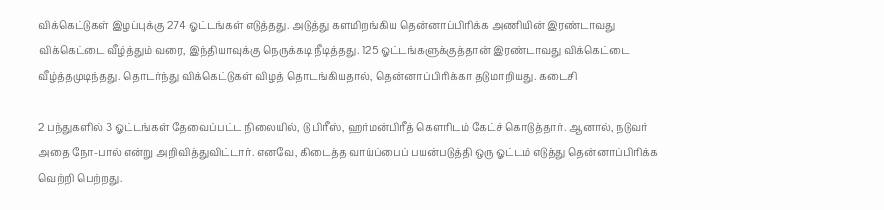விக்கெட்டுகள் இழப்புக்கு 274 ஓட்டங்கள் எடுத்தது. அடுத்து களமிறங்கிய தென்னாப்பிரிக்க அணியின் இரண்டாவது விக்கெட்டை வீழ்த்தும் வரை, இந்தியாவுக்கு நெருக்கடி நீடித்தது. 125 ஓட்டங்களுக்குத்தான் இரண்டாவது விக்கெட்டை வீழ்த்தமுடிந்தது. தொடர்ந்து விக்கெட்டுகள் விழத் தொடங்கியதால், தென்னாப்பிரிக்கா தடுமாறியது. கடைசி

2 பந்துகளில் 3 ஓட்டங்கள் தேவைப்பட்ட நிலையில், டு பிரீஸ், ஹர்மன்பிரீத் கௌரிடம் கேட்ச் கொடுத்தார். ஆனால், நடுவர் அதை நோ-பால் என்று அறிவித்துவிட்டார். எனவே, கிடைத்த வாய்ப்பைப் பயன்படுத்தி ஒரு ஓட்டம் எடுத்து தென்னாப்பிரிக்க வெற்றி பெற்றது.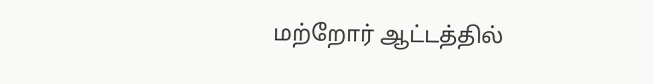மற்றோர் ஆட்டத்தில்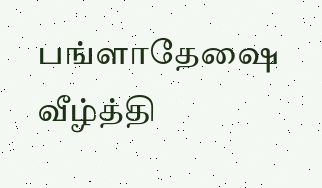பங்ளாதே‌‌ஷை வீழ்த்தி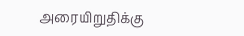அரையிறுதிக்கு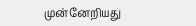முன்னேறியது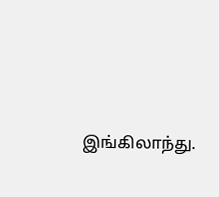இங்கிலாந்து.